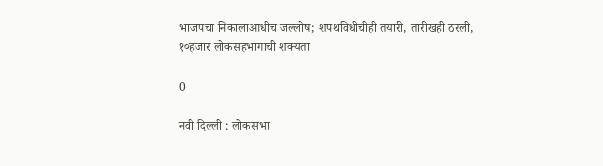भाजपचा निकालाआधीच जल्लोष; शपथविधीचीही तयारी, तारीखही ठरली, १०हजार लोकसहभागाची शक्यता

0

नवी दिल्ली : लोकसभा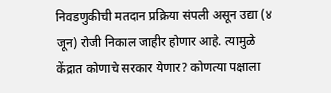निवडणुकीची मतदान प्रक्रिया संपली असून उद्या (४ जून) रोजी निकाल जाहीर होणार आहे. त्यामुळे केंद्रात कोणाचे सरकार येणार? कोणत्या पक्षाला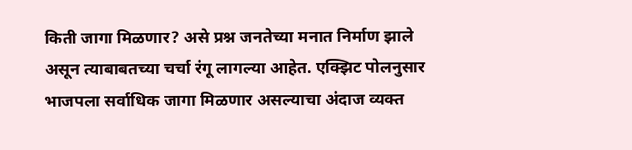किती जागा मिळणार? असे प्रश्न जनतेच्या मनात निर्माण झाले असून त्याबाबतच्या चर्चा रंगू लागल्या आहेत. एक्झिट पोलनुसार भाजपला सर्वाधिक जागा मिळणार असल्याचा अंदाज व्यक्त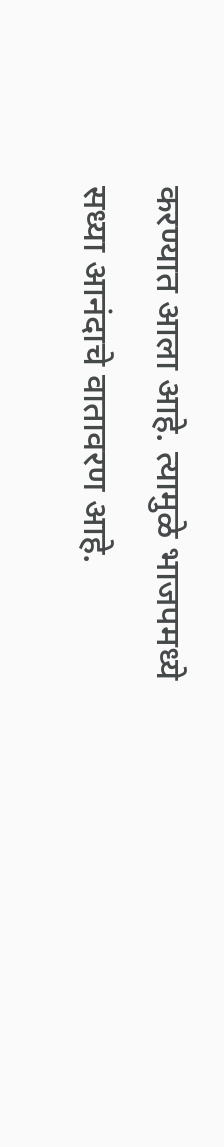करण्यात आला आहे. त्यामुळे भाजपमध्ये सध्या आनंदाचे वातावरण आहे.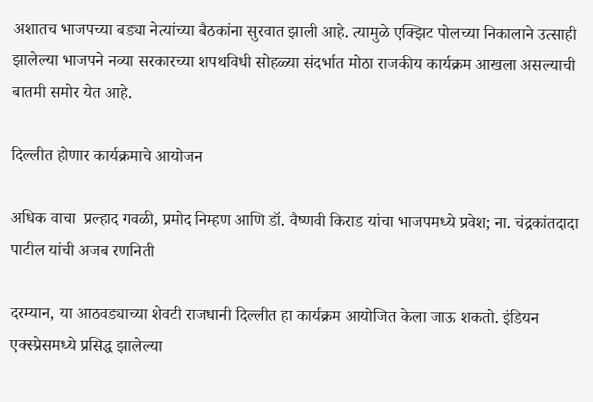अशातच भाजपच्या बड्या नेत्यांच्या बैठकांना सुरवात झाली आहे. त्यामुळे एक्झिट पोलच्या निकालाने उत्साही झालेल्या भाजपने नव्या सरकारच्या शपथविधी सोहळ्या संदर्भात मोठा राजकीय कार्यक्रम आखला असल्याची बातमी समोर येत आहे.

दिल्लीत होणार कार्यक्रमाचे आयोजन

अधिक वाचा  प्रल्हाद गवळी, प्रमोद निम्हण आणि डॉ. वैष्णवी किराड यांचा भाजपमध्ये प्रवेश; ना. चंद्रकांतदादा पाटील यांची अजब रणनिती

दरम्यान, या आठवड्याच्या शेवटी राजधानी दिल्लीत हा कार्यक्रम आयोजित केला जाऊ शकतो. इंडियन एक्स्प्रेसमध्ये प्रसिद्ध झालेल्या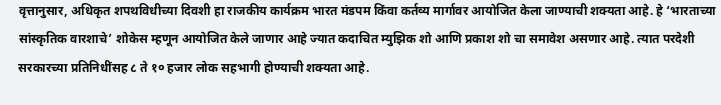वृत्तानुसार, अधिकृत शपथविधीच्या दिवशी हा राजकीय कार्यक्रम भारत मंडपम किंवा कर्तव्य मार्गावर आयोजित केला जाण्याची शक्यता आहे. हे ‘भारताच्या सांस्कृतिक वारशाचे’ शोकेस म्हणून आयोजित केले जाणार आहे ज्यात कदाचित म्युझिक शो आणि प्रकाश शो चा समावेश असणार आहे. त्यात परदेशी सरकारच्या प्रतिनिधींसह ८ ते १० हजार लोक सहभागी होण्याची शक्यता आहे.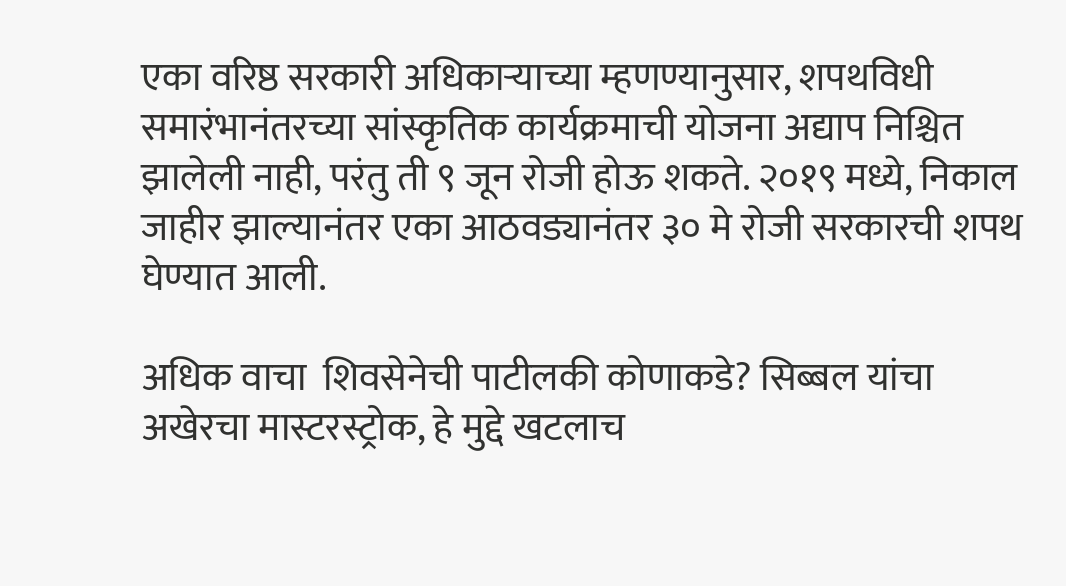एका वरिष्ठ सरकारी अधिकाऱ्याच्या म्हणण्यानुसार, शपथविधी समारंभानंतरच्या सांस्कृतिक कार्यक्रमाची योजना अद्याप निश्चित झालेली नाही, परंतु ती ९ जून रोजी होऊ शकते. २०१९ मध्ये, निकाल जाहीर झाल्यानंतर एका आठवड्यानंतर ३० मे रोजी सरकारची शपथ घेण्यात आली.

अधिक वाचा  शिवसेनेची पाटीलकी कोणाकडे? सिब्बल यांचा अखेरचा मास्टरस्ट्रोक, हे मुद्दे खटलाच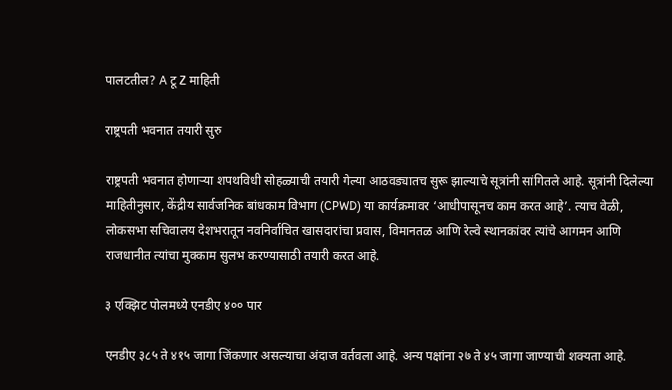पालटतील? A टू Z माहिती

राष्ट्रपती भवनात तयारी सुरु

राष्ट्रपती भवनात होणाऱ्या शपथविधी सोहळ्याची तयारी गेल्या आठवड्यातच सुरू झाल्याचे सूत्रांनी सांगितले आहे. सूत्रांनी दिलेल्या माहितीनुसार, केंद्रीय सार्वजनिक बांधकाम विभाग (CPWD) या कार्यक्रमावर ‘आधीपासूनच काम करत आहे’. त्याच वेळी, लोकसभा सचिवालय देशभरातून नवनिर्वाचित खासदारांचा प्रवास, विमानतळ आणि रेल्वे स्थानकांवर त्यांचे आगमन आणि राजधानीत त्यांचा मुक्काम सुलभ करण्यासाठी तयारी करत आहे.

३ एक्झिट पोलमध्ये एनडीए ४०० पार

एनडीए ३८५ ते ४१५ जागा जिंकणार असल्याचा अंदाज वर्तवला आहे. अन्य पक्षांना २७ ते ४५ जागा जाण्याची शक्यता आहे.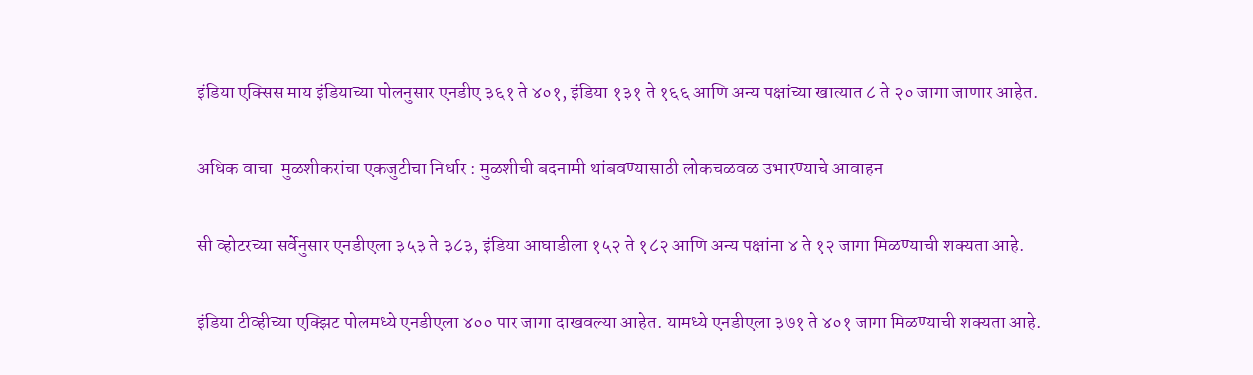इंडिया एक्सिस माय इंडियाच्या पोलनुसार एनडीए ३६१ ते ४०१, इंडिया १३१ ते १६६ आणि अन्य पक्षांच्या खात्यात ८ ते २० जागा जाणार आहेत.

अधिक वाचा  मुळशीकरांचा एकजुटीचा निर्धार : मुळशीची बदनामी थांबवण्यासाठी लोकचळवळ उभारण्याचे आवाहन

सी व्होटरच्या सर्वेनुसार एनडीएला ३५३ ते ३८३, इंडिया आघाडीला १५२ ते १८२ आणि अन्य पक्षांना ४ ते १२ जागा मिळण्याची शक्यता आहे.

इंडिया टीव्हीच्या एक्झिट पोलमध्ये एनडीएला ४०० पार जागा दाखवल्या आहेत. यामध्ये एनडीएला ३७१ ते ४०१ जागा मिळण्याची शक्यता आहे.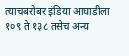त्याचबरोबर इंडिया आघाडीला १०९ ते १३८ तसेच अन्य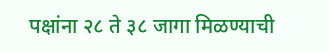पक्षांना २८ ते ३८ जागा मिळण्याची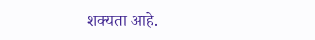शक्यता आहे.